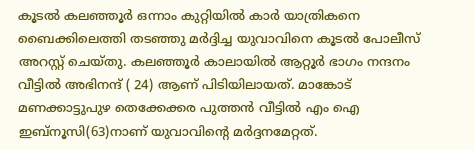കൂടൽ കലഞ്ഞൂർ ഒന്നാം കുറ്റിയിൽ കാർ യാത്രികനെ ബൈക്കിലെത്തി തടഞ്ഞു മർദ്ദിച്ച യുവാവിനെ കൂടൽ പോലീസ് അറസ്റ്റ് ചെയ്തു. കലഞ്ഞൂർ കാലായിൽ ആറ്റൂർ ഭാഗം നന്ദനം വീട്ടിൽ അഭിനന്ദ് ( 24) ആണ് പിടിയിലായത്. മാങ്കോട് മണക്കാട്ടുപുഴ തെക്കേക്കര പുത്തൻ വീട്ടിൽ എം ഐ ഇബ്നൂസി(63)നാണ് യുവാവിന്റെ മർദ്ദനമേറ്റത്.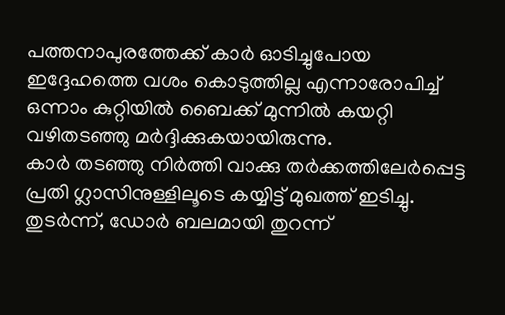പത്തനാപുരത്തേക്ക് കാർ ഓടിച്ചുപോയ ഇദ്ദേഹത്തെ വശം കൊടുത്തില്ല എന്നാരോപിച്ച് ഒന്നാം കുറ്റിയിൽ ബൈക്ക് മുന്നിൽ കയറ്റി വഴിതടഞ്ഞു മർദ്ദിക്കുകയായിരുന്നു.
കാർ തടഞ്ഞു നിർത്തി വാക്കു തർക്കത്തിലേർപ്പെട്ട പ്രതി ഗ്ലാസിനുള്ളിലൂടെ കയ്യിട്ട് മുഖത്ത് ഇടിച്ചു. തുടർന്ന്, ഡോർ ബലമായി തുറന്ന്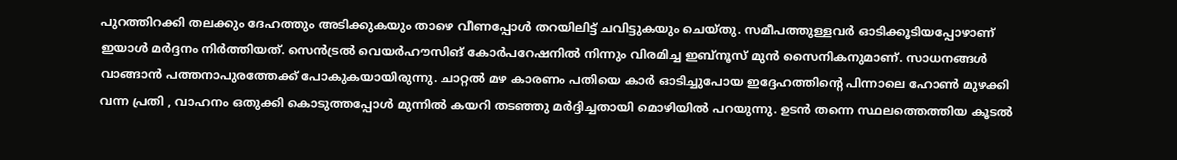പുറത്തിറക്കി തലക്കും ദേഹത്തും അടിക്കുകയും താഴെ വീണപ്പോൾ തറയിലിട്ട് ചവിട്ടുകയും ചെയ്തു. സമീപത്തുള്ളവർ ഓടിക്കൂടിയപ്പോഴാണ് ഇയാൾ മർദ്ദനം നിർത്തിയത്. സെൻട്രൽ വെയർഹൗസിങ് കോർപറേഷനിൽ നിന്നും വിരമിച്ച ഇബ്നൂസ് മുൻ സൈനികനുമാണ്. സാധനങ്ങൾ വാങ്ങാൻ പത്തനാപുരത്തേക്ക് പോകുകയായിരുന്നു. ചാറ്റൽ മഴ കാരണം പതിയെ കാർ ഓടിച്ചുപോയ ഇദ്ദേഹത്തിന്റെ പിന്നാലെ ഹോൺ മുഴക്കി വന്ന പ്രതി , വാഹനം ഒതുക്കി കൊടുത്തപ്പോൾ മുന്നിൽ കയറി തടഞ്ഞു മർദ്ദിച്ചതായി മൊഴിയിൽ പറയുന്നു. ഉടൻ തന്നെ സ്ഥലത്തെത്തിയ കൂടൽ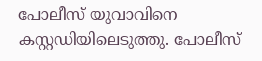പോലീസ് യുവാവിനെ കസ്റ്റഡിയിലെടുത്തു. പോലീസ്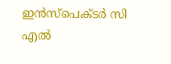ഇൻസ്പെക്ടർ സി എൽ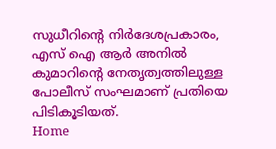സുധീറിന്റെ നിർദേശപ്രകാരം, എസ് ഐ ആർ അനിൽ കുമാറിന്റെ നേതൃത്വത്തിലുള്ള പോലീസ് സംഘമാണ് പ്രതിയെ പിടികൂടിയത്.
Home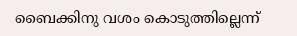ബൈക്കിനു വശം കൊടുത്തില്ലെന്ന്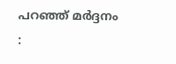പറഞ്ഞ് മർദ്ദനം :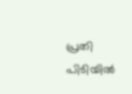പ്രതി പിടിയിൽ